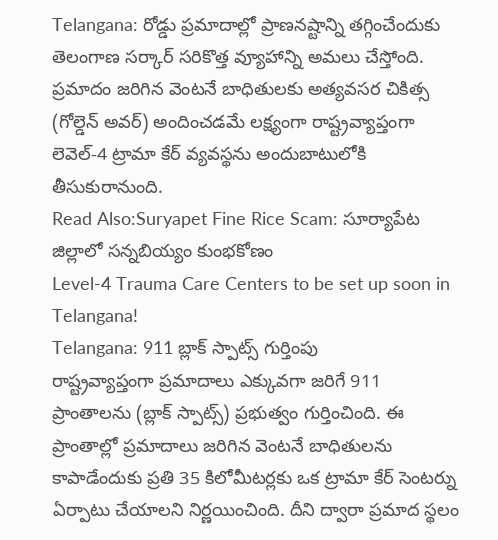Telangana: రోడ్డు ప్రమాదాల్లో ప్రాణనష్టాన్ని తగ్గించేందుకు తెలంగాణ సర్కార్ సరికొత్త వ్యూహాన్ని అమలు చేస్తోంది. ప్రమాదం జరిగిన వెంటనే బాధితులకు అత్యవసర చికిత్స (గోల్డెన్ అవర్) అందించడమే లక్ష్యంగా రాష్ట్రవ్యాప్తంగా లెవెల్-4 ట్రామా కేర్ వ్యవస్థను అందుబాటులోకి తీసుకురానుంది.
Read Also:Suryapet Fine Rice Scam: సూర్యాపేట జిల్లాలో సన్నబియ్యం కుంభకోణం
Level-4 Trauma Care Centers to be set up soon in Telangana!
Telangana: 911 బ్లాక్ స్పాట్స్ గుర్తింపు
రాష్ట్రవ్యాప్తంగా ప్రమాదాలు ఎక్కువగా జరిగే 911 ప్రాంతాలను (బ్లాక్ స్పాట్స్) ప్రభుత్వం గుర్తించింది. ఈ ప్రాంతాల్లో ప్రమాదాలు జరిగిన వెంటనే బాధితులను కాపాడేందుకు ప్రతి 35 కిలోమీటర్లకు ఒక ట్రామా కేర్ సెంటర్ను ఏర్పాటు చేయాలని నిర్ణయించింది. దీని ద్వారా ప్రమాద స్థలం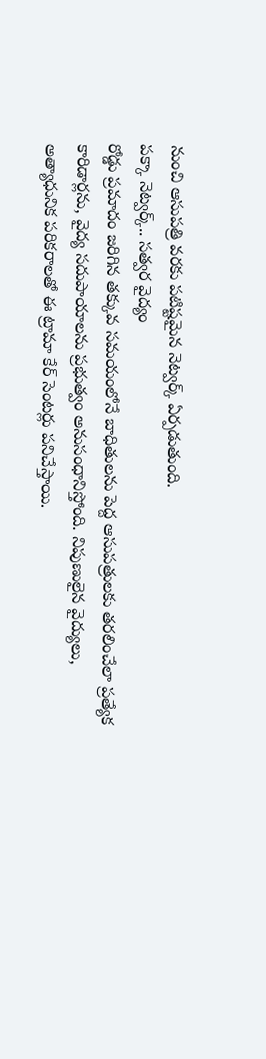నుంచి ఆసుపత్రి వరకు పటిష్టమైన నెట్వర్క్ ఏర్పడుతుంది.
పక్కా నెట్వర్క్.. సత్వర వైద్యం
రోడ్డు ప్రమాదం జరిగిన తక్కువ సమయంలోనే బాధితులను పెద్ద ఆసుపత్రులకు తరలించేలా ప్రత్యేక కారిడార్లను, వైద్య సదుపాయాలను ప్రభుత్వం అనుసంధానిస్తోంది. నిపుణులైన వైద్యులు, అత్యాధునిక పరికరాలతో ఈ ట్రామా కేర్ సెంటర్లు పనిచేస్తాయి.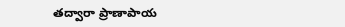తద్వారా ప్రాణాపాయ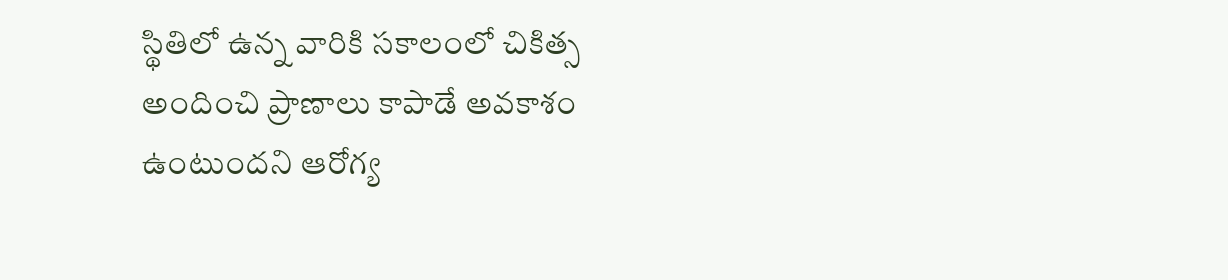స్థితిలో ఉన్న వారికి సకాలంలో చికిత్స అందించి ప్రాణాలు కాపాడే అవకాశం ఉంటుందని ఆరోగ్య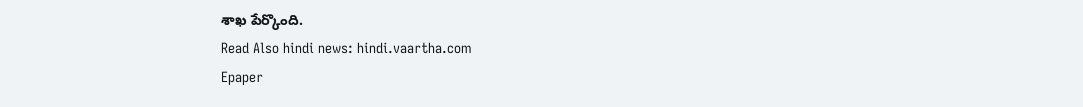శాఖ పేర్కొంది.
Read Also hindi news: hindi.vaartha.com
Epaper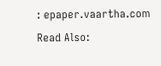: epaper.vaartha.com
Read Also: